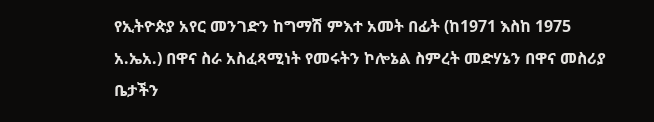የኢትዮጵያ አየር መንገድን ከግማሽ ምእተ አመት በፊት (ከ1971 እስከ 1975 አ.ኤአ.) በዋና ስራ አስፈጻሚነት የመሩትን ኮሎኔል ስምረት መድሃኔን በዋና መስሪያ ቤታችን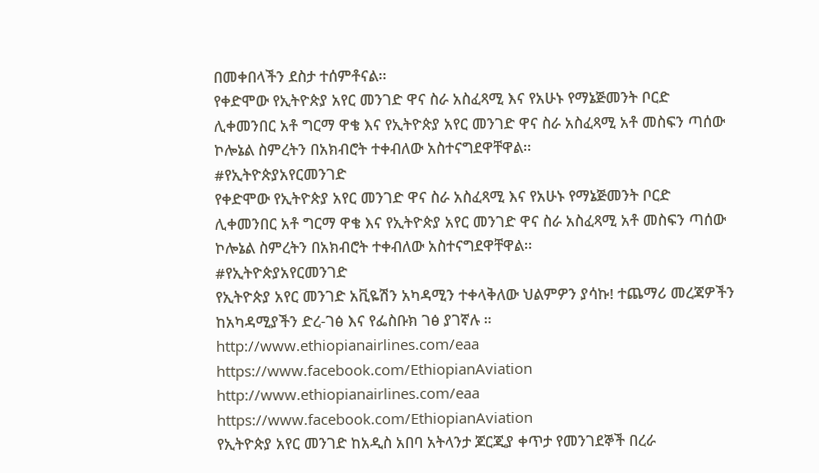በመቀበላችን ደስታ ተሰምቶናል፡፡
የቀድሞው የኢትዮጵያ አየር መንገድ ዋና ስራ አስፈጻሚ እና የአሁኑ የማኔጅመንት ቦርድ ሊቀመንበር አቶ ግርማ ዋቄ እና የኢትዮጵያ አየር መንገድ ዋና ስራ አስፈጻሚ አቶ መስፍን ጣሰው ኮሎኔል ስምረትን በአክብሮት ተቀብለው አስተናግደዋቸዋል፡፡
#የኢትዮጵያአየርመንገድ
የቀድሞው የኢትዮጵያ አየር መንገድ ዋና ስራ አስፈጻሚ እና የአሁኑ የማኔጅመንት ቦርድ ሊቀመንበር አቶ ግርማ ዋቄ እና የኢትዮጵያ አየር መንገድ ዋና ስራ አስፈጻሚ አቶ መስፍን ጣሰው ኮሎኔል ስምረትን በአክብሮት ተቀብለው አስተናግደዋቸዋል፡፡
#የኢትዮጵያአየርመንገድ
የኢትዮጵያ አየር መንገድ አቪዬሽን አካዳሚን ተቀላቅለው ህልምዎን ያሳኩ! ተጨማሪ መረጃዎችን ከአካዳሚያችን ድረ-ገፅ እና የፌስቡክ ገፅ ያገኛሉ ።
http://www.ethiopianairlines.com/eaa
https://www.facebook.com/EthiopianAviation
http://www.ethiopianairlines.com/eaa
https://www.facebook.com/EthiopianAviation
የኢትዮጵያ አየር መንገድ ከአዲስ አበባ አትላንታ ጆርጂያ ቀጥታ የመንገደኞች በረራ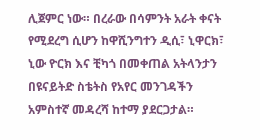ሊጀምር ነው። በረራው በሳምንት አራት ቀናት የሚደረግ ሲሆን ከዋሺንግተን ዲሲ፣ ኒዋርክ፣ ኒው ዮርክ እና ቺካጎ በመቀጠል አትላንታን በዩናይትድ ስቴትስ የአየር መንገዳችን አምስተኛ መዳረሻ ከተማ ያደርጋታል።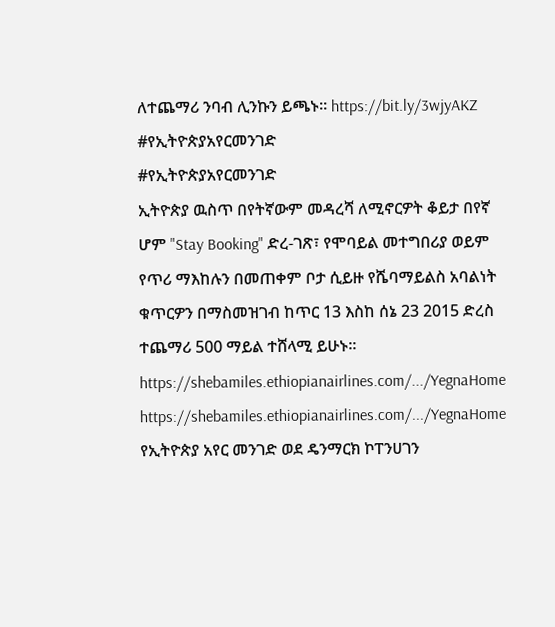ለተጨማሪ ንባብ ሊንኩን ይጫኑ። https://bit.ly/3wjyAKZ
#የኢትዮጵያአየርመንገድ
#የኢትዮጵያአየርመንገድ
ኢትዮጵያ ዉስጥ በየትኛውም መዳረሻ ለሚኖርዎት ቆይታ በየኛ ሆም "Stay Booking" ድረ-ገጽ፣ የሞባይል መተግበሪያ ወይም የጥሪ ማእከሉን በመጠቀም ቦታ ሲይዙ የሼባማይልስ አባልነት ቁጥርዎን በማስመዝገብ ከጥር 13 እስከ ሰኔ 23 2015 ድረስ ተጨማሪ 500 ማይል ተሸላሚ ይሁኑ፡፡
https://shebamiles.ethiopianairlines.com/.../YegnaHome
https://shebamiles.ethiopianairlines.com/.../YegnaHome
የኢትዮጵያ አየር መንገድ ወደ ዴንማርክ ኮፐንሀገን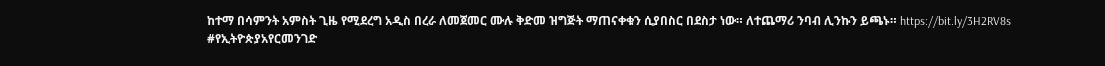ከተማ በሳምንት አምስት ጊዜ የሚደረግ አዲስ በረራ ለመጀመር ሙሉ ቅድመ ዝግጅት ማጠናቀቁን ሲያበስር በደስታ ነው። ለተጨማሪ ንባብ ሊንኩን ይጫኑ። https://bit.ly/3H2RV8s
#የኢትዮጵያአየርመንገድ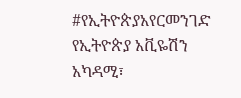#የኢትዮጵያአየርመንገድ
የኢትዮጵያ አቪዬሽን አካዳሚ፣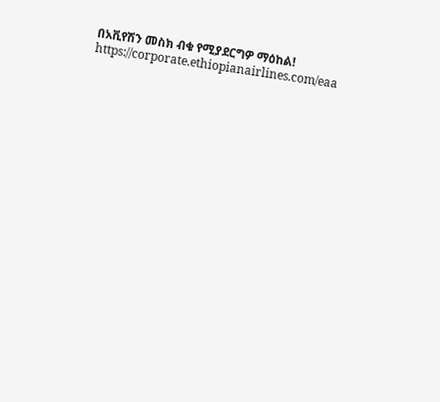በአቪየሽን መስክ ብቁ የሚያደርግዎ ማዕከል!
https://corporate.ethiopianairlines.com/eaa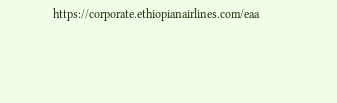https://corporate.ethiopianairlines.com/eaa